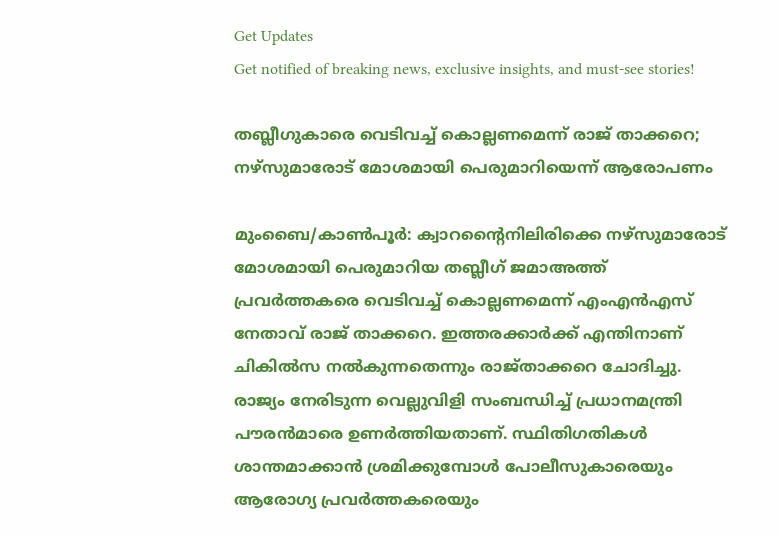Get Updates
Get notified of breaking news, exclusive insights, and must-see stories!

തബ്ലീഗുകാരെ വെടിവച്ച് കൊല്ലണമെന്ന് രാജ് താക്കറെ; നഴ്‌സുമാരോട് മോശമായി പെരുമാറിയെന്ന് ആരോപണം

മുംബൈ/കാണ്‍പൂര്‍: ക്വാറന്റൈനിലിരിക്കെ നഴ്‌സുമാരോട് മോശമായി പെരുമാറിയ തബ്ലീഗ് ജമാഅത്ത് പ്രവര്‍ത്തകരെ വെടിവച്ച് കൊല്ലണമെന്ന് എംഎന്‍എസ് നേതാവ് രാജ് താക്കറെ. ഇത്തരക്കാര്‍ക്ക് എന്തിനാണ് ചികില്‍സ നല്‍കുന്നതെന്നും രാജ്താക്കറെ ചോദിച്ചു. രാജ്യം നേരിടുന്ന വെല്ലുവിളി സംബന്ധിച്ച് പ്രധാനമന്ത്രി പൗരന്‍മാരെ ഉണര്‍ത്തിയതാണ്. സ്ഥിതിഗതികള്‍ ശാന്തമാക്കാന്‍ ശ്രമിക്കുമ്പോള്‍ പോലീസുകാരെയും ആരോഗ്യ പ്രവര്‍ത്തകരെയും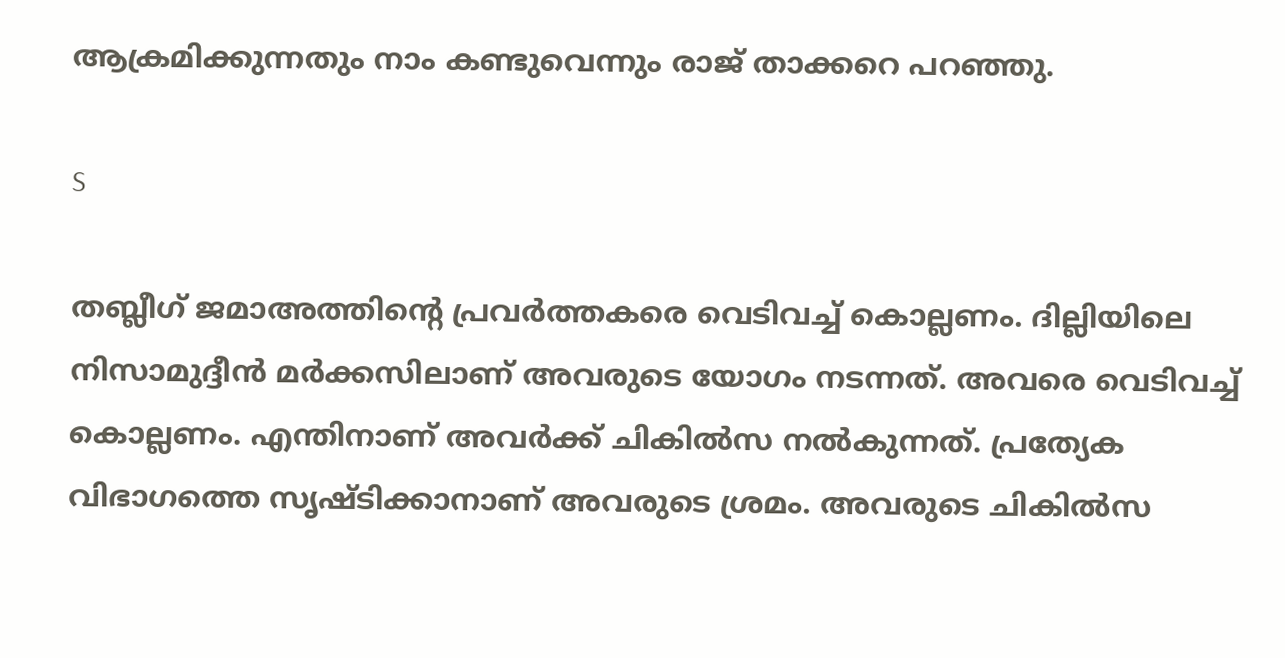ആക്രമിക്കുന്നതും നാം കണ്ടുവെന്നും രാജ് താക്കറെ പറഞ്ഞു.

S

തബ്ലീഗ് ജമാഅത്തിന്റെ പ്രവര്‍ത്തകരെ വെടിവച്ച് കൊല്ലണം. ദില്ലിയിലെ നിസാമുദ്ദീന്‍ മര്‍ക്കസിലാണ് അവരുടെ യോഗം നടന്നത്. അവരെ വെടിവച്ച് കൊല്ലണം. എന്തിനാണ് അവര്‍ക്ക് ചികില്‍സ നല്‍കുന്നത്. പ്രത്യേക വിഭാഗത്തെ സൃഷ്ടിക്കാനാണ് അവരുടെ ശ്രമം. അവരുടെ ചികില്‍സ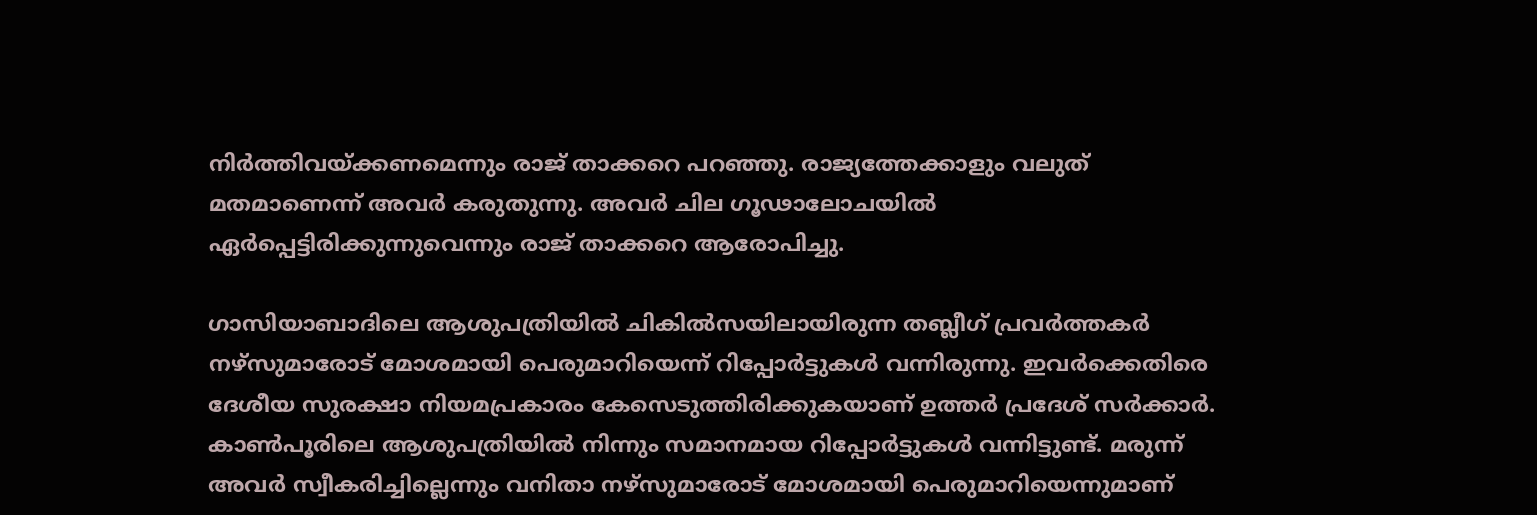നിര്‍ത്തിവയ്ക്കണമെന്നും രാജ് താക്കറെ പറഞ്ഞു. രാജ്യത്തേക്കാളും വലുത് മതമാണെന്ന് അവര്‍ കരുതുന്നു. അവര്‍ ചില ഗൂഢാലോചയില്‍ ഏര്‍പ്പെട്ടിരിക്കുന്നുവെന്നും രാജ് താക്കറെ ആരോപിച്ചു.

ഗാസിയാബാദിലെ ആശുപത്രിയില്‍ ചികില്‍സയിലായിരുന്ന തബ്ലീഗ് പ്രവര്‍ത്തകര്‍ നഴ്‌സുമാരോട് മോശമായി പെരുമാറിയെന്ന് റിപ്പോര്‍ട്ടുകള്‍ വന്നിരുന്നു. ഇവര്‍ക്കെതിരെ ദേശീയ സുരക്ഷാ നിയമപ്രകാരം കേസെടുത്തിരിക്കുകയാണ് ഉത്തര്‍ പ്രദേശ് സര്‍ക്കാര്‍. കാണ്‍പൂരിലെ ആശുപത്രിയില്‍ നിന്നും സമാനമായ റിപ്പോര്‍ട്ടുകള്‍ വന്നിട്ടുണ്ട്. മരുന്ന് അവര്‍ സ്വീകരിച്ചില്ലെന്നും വനിതാ നഴ്‌സുമാരോട് മോശമായി പെരുമാറിയെന്നുമാണ്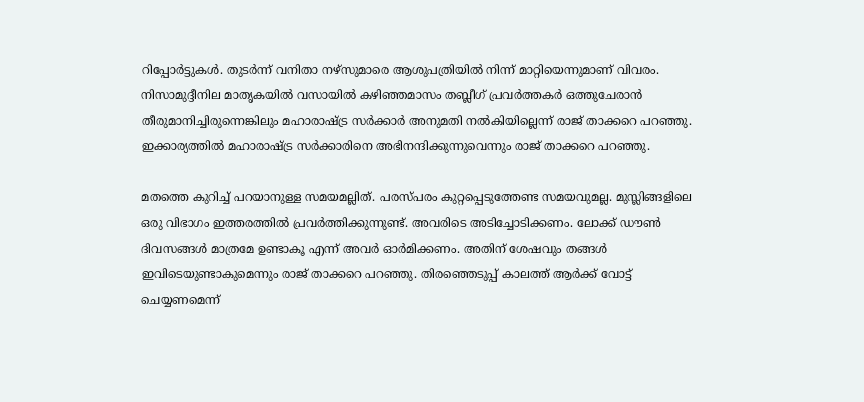റിപ്പോര്‍ട്ടുകള്‍. തുടര്‍ന്ന് വനിതാ നഴ്‌സുമാരെ ആശുപത്രിയില്‍ നിന്ന് മാറ്റിയെന്നുമാണ് വിവരം. നിസാമുദ്ദീനില മാതൃകയില്‍ വസായില്‍ കഴിഞ്ഞമാസം തബ്ലീഗ് പ്രവര്‍ത്തകര്‍ ഒത്തുചേരാന്‍ തീരുമാനിച്ചിരുന്നെങ്കിലും മഹാരാഷ്ട്ര സര്‍ക്കാര്‍ അനുമതി നല്‍കിയില്ലെന്ന് രാജ് താക്കറെ പറഞ്ഞു. ഇക്കാര്യത്തില്‍ മഹാരാഷ്ട്ര സര്‍ക്കാരിനെ അഭിനന്ദിക്കുന്നുവെന്നും രാജ് താക്കറെ പറഞ്ഞു.

മതത്തെ കുറിച്ച് പറയാനുള്ള സമയമല്ലിത്. പരസ്പരം കുറ്റപ്പെടുത്തേണ്ട സമയവുമല്ല. മുസ്ലിങ്ങളിലെ ഒരു വിഭാഗം ഇത്തരത്തില്‍ പ്രവര്‍ത്തിക്കുന്നുണ്ട്. അവരിടെ അടിച്ചോടിക്കണം. ലോക്ക് ഡൗണ്‍ ദിവസങ്ങള്‍ മാത്രമേ ഉണ്ടാകൂ എന്ന് അവര്‍ ഓര്‍മിക്കണം. അതിന് ശേഷവും തങ്ങള്‍ ഇവിടെയുണ്ടാകുമെന്നും രാജ് താക്കറെ പറഞ്ഞു. തിരഞ്ഞെടുപ്പ് കാലത്ത് ആര്‍ക്ക് വോട്ട് ചെയ്യണമെന്ന്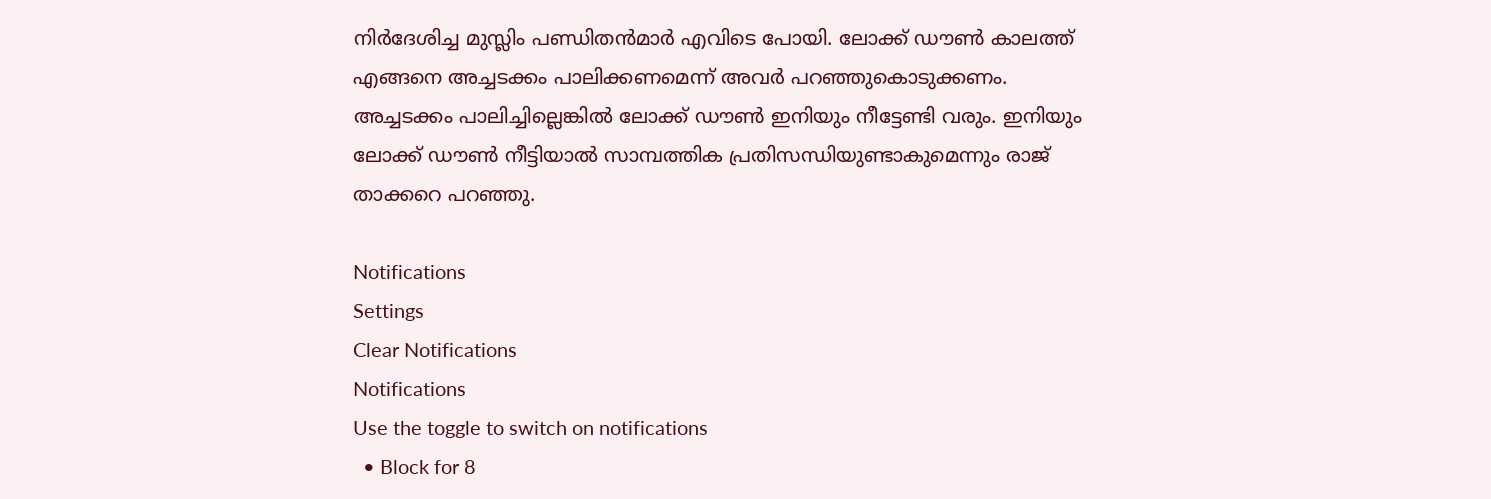നിര്‍ദേശിച്ച മുസ്ലിം പണ്ഡിതന്‍മാര്‍ എവിടെ പോയി. ലോക്ക് ഡൗണ്‍ കാലത്ത് എങ്ങനെ അച്ചടക്കം പാലിക്കണമെന്ന് അവര്‍ പറഞ്ഞുകൊടുക്കണം. അച്ചടക്കം പാലിച്ചില്ലെങ്കില്‍ ലോക്ക് ഡൗണ്‍ ഇനിയും നീട്ടേണ്ടി വരും. ഇനിയും ലോക്ക് ഡൗണ്‍ നീട്ടിയാല്‍ സാമ്പത്തിക പ്രതിസന്ധിയുണ്ടാകുമെന്നും രാജ് താക്കറെ പറഞ്ഞു.

Notifications
Settings
Clear Notifications
Notifications
Use the toggle to switch on notifications
  • Block for 8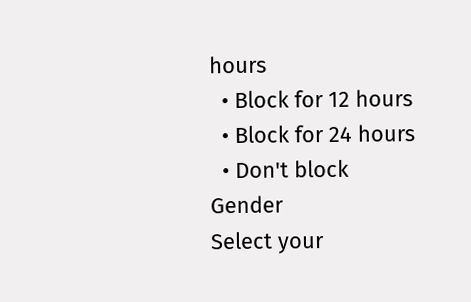hours
  • Block for 12 hours
  • Block for 24 hours
  • Don't block
Gender
Select your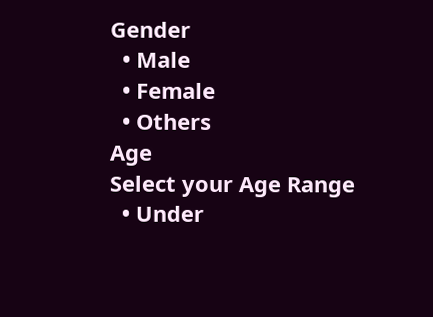Gender
  • Male
  • Female
  • Others
Age
Select your Age Range
  • Under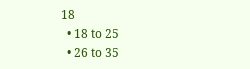18
  • 18 to 25
  • 26 to 35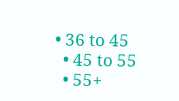• 36 to 45
  • 45 to 55
  • 55+